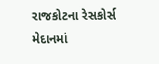રાજકોટના રેસકોર્સ મેદાનમાં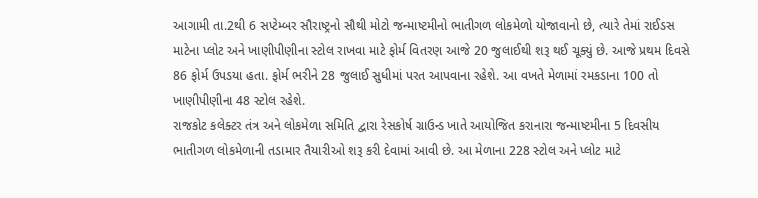આગામી તા.2થી 6 સપ્ટેમ્બર સૌરાષ્ટ્રનો સૌથી મોટો જન્માષ્ટમીનો ભાતીગળ લોકમેળો યોજાવાનો છે, ત્યારે તેમાં રાઈડસ માટેના પ્લોટ અને ખાણીપીણીના સ્ટોલ રાખવા માટે ફોર્મ વિતરણ આજે 20 જુલાઈથી શરૂ થઈ ચૂક્યું છે. આજે પ્રથમ દિવસે 86 ફોર્મ ઉપડયા હતા. ફોર્મ ભરીને 28 જુલાઈ સુધીમાં પરત આપવાના રહેશે. આ વખતે મેળામાં રમકડાના 100 તો ખાણીપીણીના 48 સ્ટોલ રહેશે.
રાજકોટ કલેક્ટર તંત્ર અને લોકમેળા સમિતિ દ્વારા રેસકોર્ષ ગ્રાઉન્ડ ખાતે આયોજિત કરાનારા જન્માષ્ટમીના 5 દિવસીય ભાતીગળ લોકમેળાની તડામાર તૈયારીઓ શરૂ કરી દેવામાં આવી છે. આ મેળાના 228 સ્ટોલ અને પ્લોટ માટે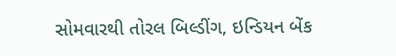સોમવારથી તોરલ બિલ્ડીંગ, ઇન્ડિયન બેંક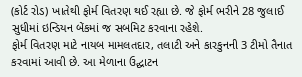(કોર્ટ રોડ) ખાતેથી ફોર્મ વિતરણ થઈ રહ્યા છે. જે ફોર્મ ભરીને 28 જુલાઈ સુધીમાં ઇન્ડિયન બેંકમાં જ સબમિટ કરવાના રહેશે.
ફોર્મ વિતરણ માટે નાયબ મામલતદાર, તલાટી અને કારકુનની 3 ટીમો તૈનાત કરવામાં આવી છે. આ મેળાના ઉદ્ઘાટન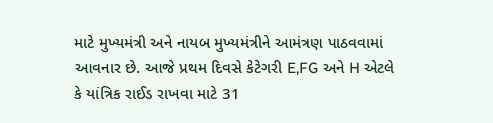માટે મુખ્યમંત્રી અને નાયબ મુખ્યમંત્રીને આમંત્રણ પાઠવવામાં આવનાર છે. આજે પ્રથમ દિવસે કેટેગરી E,FG અને H એટલે કે યાંત્રિક રાઈડ રાખવા માટે 31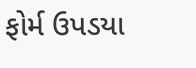ફોર્મ ઉપડયા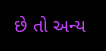છે તો અન્ય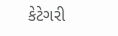કેટેગરી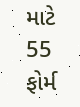માટે 55 ફોર્મ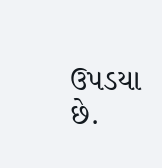ઉપડયા છે.